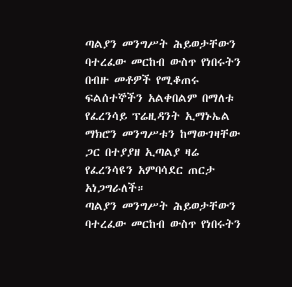ጣልያን መንግሥት ሕይወታቸውን ባተረፈው መርከብ ውስጥ የነበሩትን በብዙ መቶዎች የሚቆጠሩ ፍልሰተኞችን አልቀበልም በማለቱ የፈረንሳይ ፕሬዚዳንት ኢማኑኤል ማክሮን መንግሥቱን ከማውገዛቸው ጋር በተያያዘ ኢጣልያ ዛሬ የፈረንሳዩን አምባሳደር ጠርታ አነጋግራለች።
ጣልያን መንግሥት ሕይወታቸውን ባተረፈው መርከብ ውስጥ የነበሩትን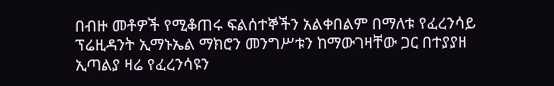በብዙ መቶዎች የሚቆጠሩ ፍልሰተኞችን አልቀበልም በማለቱ የፈረንሳይ ፕሬዚዳንት ኢማኑኤል ማክሮን መንግሥቱን ከማውገዛቸው ጋር በተያያዘ ኢጣልያ ዛሬ የፈረንሳዩን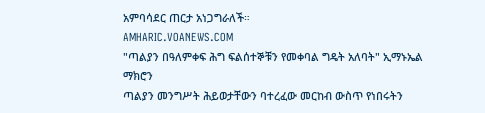አምባሳደር ጠርታ አነጋግራለች።
AMHARIC.VOANEWS.COM
"ጣልያን በዓለምቀፍ ሕግ ፍልሰተኞቹን የመቀባል ግዴት አለባት" ኢማኑኤል ማክሮን
ጣልያን መንግሥት ሕይወታቸውን ባተረፈው መርከብ ውስጥ የነበሩትን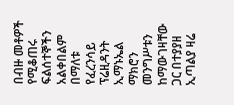በብዙ መቶዎች የሚቆጠሩ ፍልሰተኞችን አልቀበልም በማለቱ የፈረንሳይ ፕሬዚዳንት ኢማኑኤል ማክሮን መንግሥቱን ከማውገዛቸው ጋር በተያያዘ ኢጣልያ ዛሬ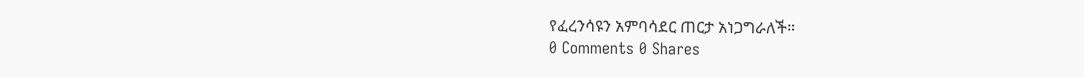የፈረንሳዩን አምባሳደር ጠርታ አነጋግራለች።
0 Comments 0 Shares